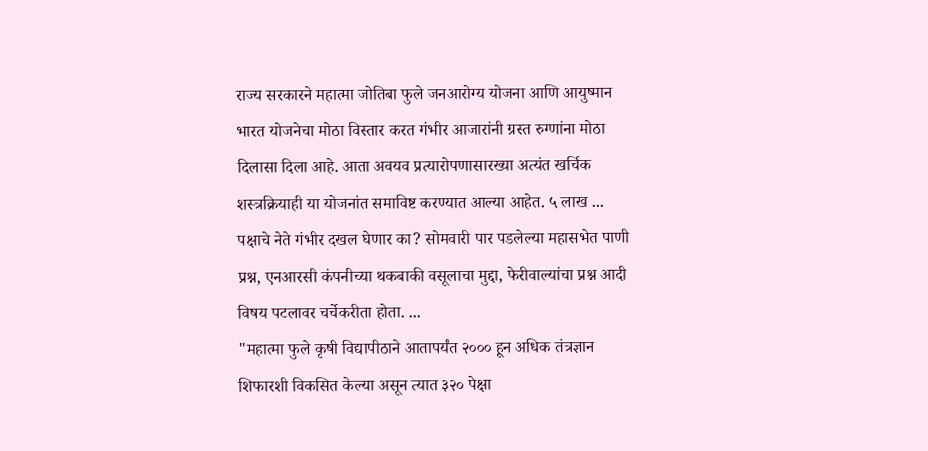राज्य सरकारने महात्मा जोतिबा फुले जनआरोग्य योजना आणि आयुष्मान भारत योजनेचा मोठा विस्तार करत गंभीर आजारांनी ग्रस्त रुग्णांना मोठा दिलासा दिला आहे. आता अवयव प्रत्यारोपणासारख्या अत्यंत खर्चिक शस्त्रक्रियाही या योजनांत समाविष्ट करण्यात आल्या आहेत. ५ लाख ...
पक्षाचे नेते गंभीर दखल घेणार का? सोमवारी पार पडलेल्या महासभेत पाणी प्रश्न, एनआरसी कंपनीच्या थकबाकी वसूलाचा मुद्दा, फेरीवाल्यांचा प्रश्न आदी विषय पटलावर चर्चेकरीता होता. ...
"महात्मा फुले कृषी विद्यापीठाने आतापर्यंत २००० हून अधिक तंत्रज्ञान शिफारशी विकसित केल्या असून त्यात ३२० पेक्षा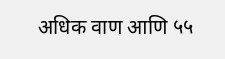अधिक वाण आणि ५५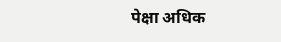पेक्षा अधिक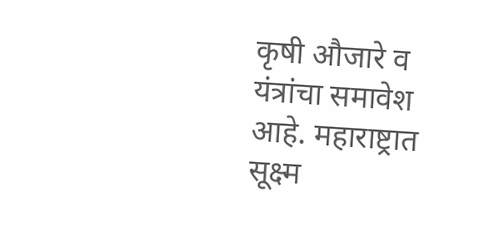कृषी औजारे व यंत्रांचा समावेश आहे. महाराष्ट्रात सूक्ष्म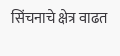सिंचनाचे क्षेत्र वाढत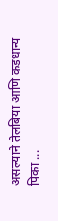असल्याने तेलबिया आणि कडधान्य पिका ...